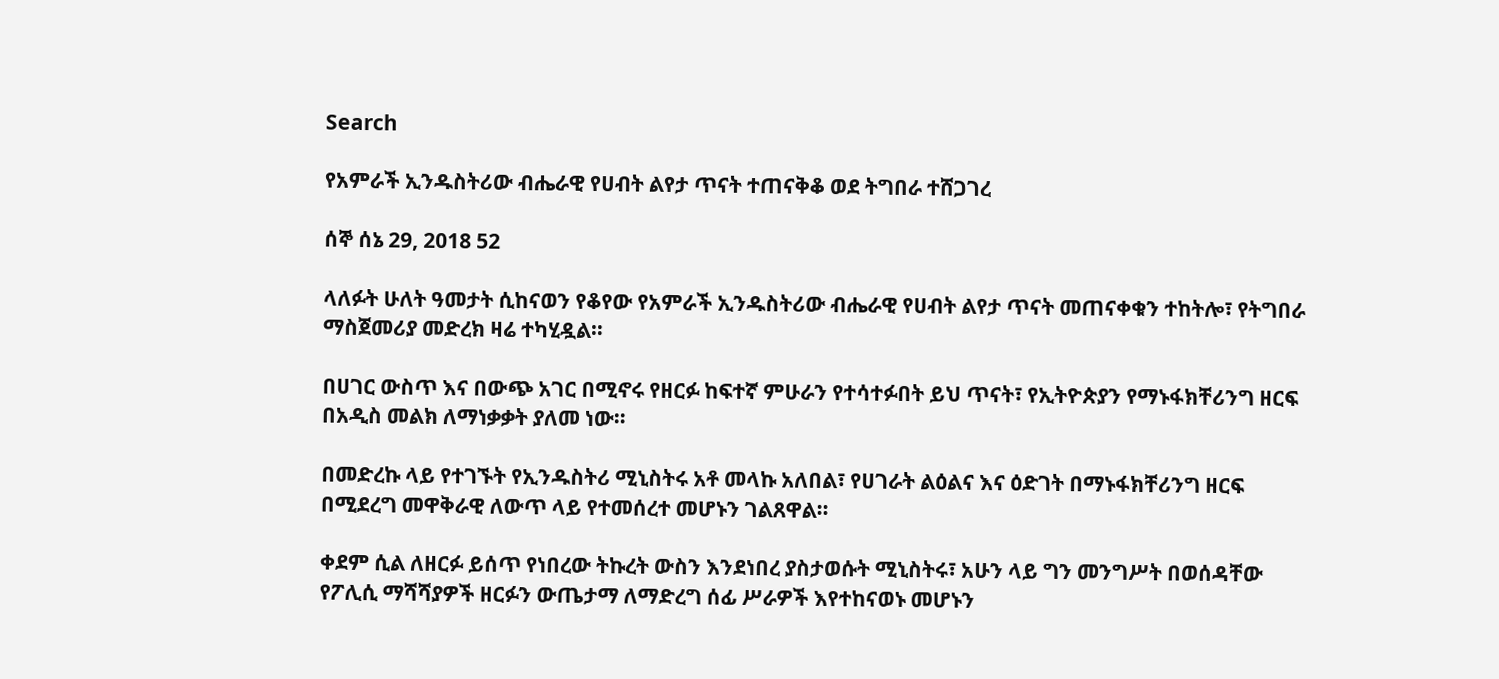Search

የአምራች ኢንዱስትሪው ብሔራዊ የሀብት ልየታ ጥናት ተጠናቅቆ ወደ ትግበራ ተሸጋገረ

ሰኞ ሰኔ 29, 2018 52

ላለፉት ሁለት ዓመታት ሲከናወን የቆየው የአምራች ኢንዱስትሪው ብሔራዊ የሀብት ልየታ ጥናት መጠናቀቁን ተከትሎ፣ የትግበራ ማስጀመሪያ መድረክ ዛሬ ተካሂዷል።

በሀገር ውስጥ እና በውጭ አገር በሚኖሩ የዘርፉ ከፍተኛ ምሁራን የተሳተፉበት ይህ ጥናት፣ የኢትዮጵያን የማኑፋክቸሪንግ ዘርፍ በአዲስ መልክ ለማነቃቃት ያለመ ነው።

በመድረኩ ላይ የተገኙት የኢንዱስትሪ ሚኒስትሩ አቶ መላኩ አለበል፣ የሀገራት ልዕልና እና ዕድገት በማኑፋክቸሪንግ ዘርፍ በሚደረግ መዋቅራዊ ለውጥ ላይ የተመሰረተ መሆኑን ገልጸዋል።

ቀደም ሲል ለዘርፉ ይሰጥ የነበረው ትኩረት ውስን እንደነበረ ያስታወሱት ሚኒስትሩ፣ አሁን ላይ ግን መንግሥት በወሰዳቸው የፖሊሲ ማሻሻያዎች ዘርፉን ውጤታማ ለማድረግ ሰፊ ሥራዎች እየተከናወኑ መሆኑን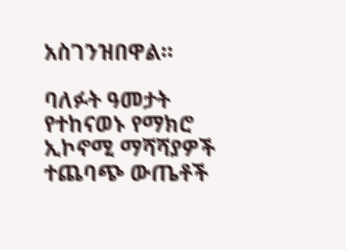አስገንዝበዋል።

ባለፉት ዓመታት የተከናወኑ የማክሮ ኢኮኖሚ ማሻሻያዎች ተጨባጭ ውጤቶች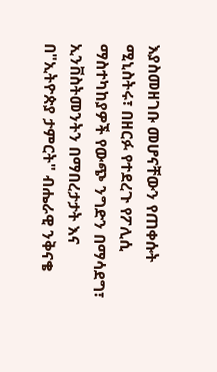እያስመዘገቡ መሆናቸውን የጠቀሱት ሚኒስትሩ፣ በዘርፉ የተደረጉ የፖሊሲ ማስተካከያዎች የውጭ ንግድን በማሳደግ፣ ኢንቨስትመንትን በማበረታታት እና በ"ኢትዮጵያ ታምርት" ብሔራዊ ንቅናቄ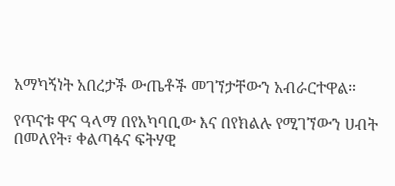አማካኝነት አበረታች ውጤቶች መገኘታቸውን አብራርተዋል።

የጥናቱ ዋና ዓላማ በየአካባቢው እና በየክልሉ የሚገኘውን ሀብት በመለየት፣ ቀልጣፋና ፍትሃዊ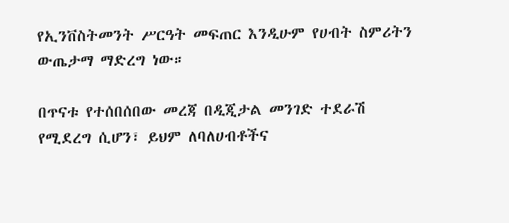የኢንቨስትመንት ሥርዓት መፍጠር እንዲሁም የሀብት ስምሪትን ውጤታማ ማድረግ ነው።

በጥናቱ የተሰበሰበው መረጃ በዲጂታል መንገድ ተደራሽ የሚደረግ ሲሆን፣ ይህም ለባለሀብቶችና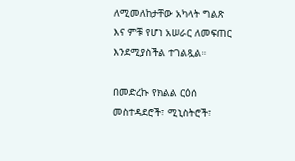ለሚመለከታቸው አካላት ግልጽ እና ምቹ የሆነ አሠራር ለመፍጠር እንደሚያስችል ተገልጿል።

በመድረኩ የክልል ርዕሰ መስተዳደሮች፣ ሚኒስትሮች፣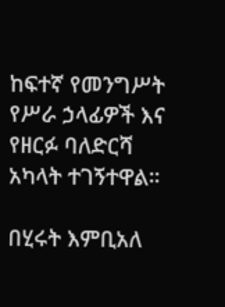ከፍተኛ የመንግሥት የሥራ ኃላፊዎች እና የዘርፉ ባለድርሻ አካላት ተገኝተዋል።

በሂሩት እምቢአለ